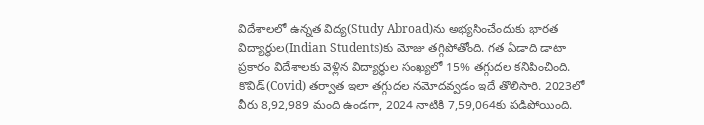విదేశాలలో ఉన్నత విద్య(Study Abroad)ను అభ్యసించేందుకు భారత విద్యార్థుల(Indian Students)కు మోజు తగ్గిపోతోంది. గత ఏడాది డాటా ప్రకారం విదేశాలకు వెళ్లిన విద్యార్థుల సంఖ్యలో 15% తగ్గుదల కనిపించింది. కొవిడ్(Covid) తర్వాత ఇలా తగ్గుదల నమోదవ్వడం ఇదే తొలిసారి. 2023లో వీరు 8,92,989 మంది ఉండగా, 2024 నాటికి 7,59,064కు పడిపోయింది.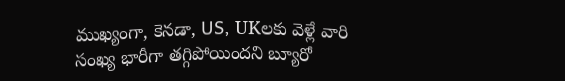ముఖ్యంగా, కెనడా, US, UKలకు వెళ్లే వారి సంఖ్య భారీగా తగ్గిపోయిందని బ్యూరో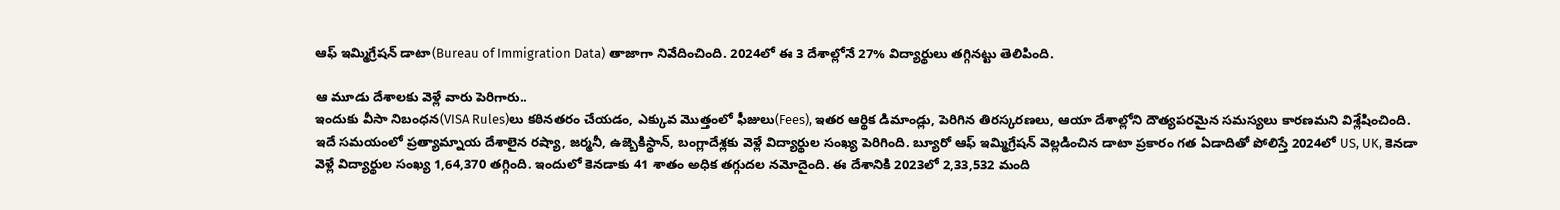ఆఫ్ ఇమ్మిగ్రేషన్ డాటా(Bureau of Immigration Data) తాజాగా నివేదించింది. 2024లో ఈ 3 దేశాల్లోనే 27% విద్యార్థులు తగ్గినట్టు తెలిపింది.

ఆ మూడు దేశాలకు వెళ్లే వారు పెరిగారు..
ఇందుకు వీసా నిబంధన(VISA Rules)లు కఠినతరం చేయడం, ఎక్కువ మొత్తంలో ఫీజులు(Fees), ఇతర ఆర్థిక డిమాండ్లు, పెరిగిన తిరస్కరణలు, ఆయా దేశాల్లోని దౌత్యపరమైన సమస్యలు కారణమని విశ్లేషించింది. ఇదే సమయంలో ప్రత్యామ్నాయ దేశాలైన రష్యా, జర్మనీ, ఉజ్బెకిస్థాన్, బంగ్లాదేశ్లకు వెళ్లే విద్యార్థుల సంఖ్య పెరిగింది. బ్యూరో ఆఫ్ ఇమ్మిగ్రేషన్ వెల్లడించిన డాటా ప్రకారం గత ఏడాదితో పోలిస్తే 2024లో US, UK, కెనడా వెళ్లే విద్యార్థుల సంఖ్య 1,64,370 తగ్గింది. ఇందులో కెనడాకు 41 శాతం అధిక తగ్గుదల నమోదైంది. ఈ దేశానికి 2023లో 2,33,532 మంది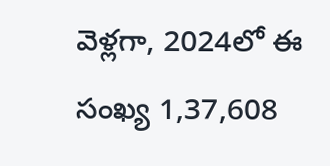వెళ్లగా, 2024లో ఈ సంఖ్య 1,37,608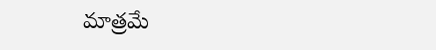మాత్రమే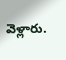వెళ్లారు.